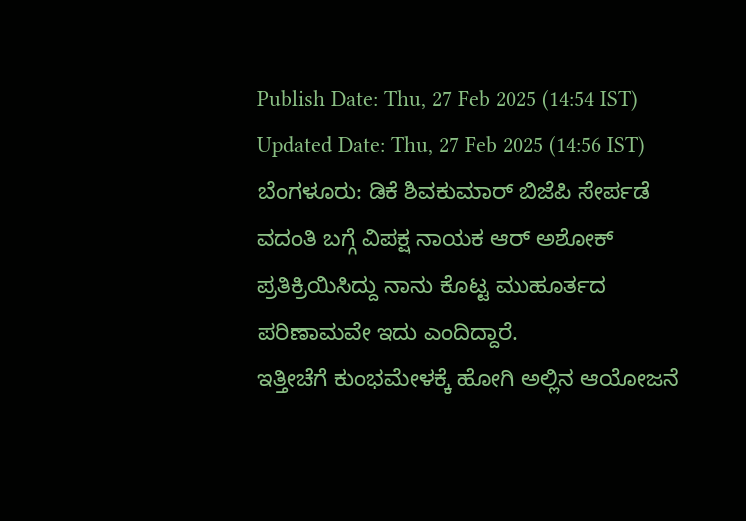Publish Date: Thu, 27 Feb 2025 (14:54 IST)
Updated Date: Thu, 27 Feb 2025 (14:56 IST)
ಬೆಂಗಳೂರು: ಡಿಕೆ ಶಿವಕುಮಾರ್ ಬಿಜೆಪಿ ಸೇರ್ಪಡೆ ವದಂತಿ ಬಗ್ಗೆ ವಿಪಕ್ಷ ನಾಯಕ ಆರ್ ಅಶೋಕ್ ಪ್ರತಿಕ್ರಿಯಿಸಿದ್ದು ನಾನು ಕೊಟ್ಟ ಮುಹೂರ್ತದ ಪರಿಣಾಮವೇ ಇದು ಎಂದಿದ್ದಾರೆ.
ಇತ್ತೀಚೆಗೆ ಕುಂಭಮೇಳಕ್ಕೆ ಹೋಗಿ ಅಲ್ಲಿನ ಆಯೋಜನೆ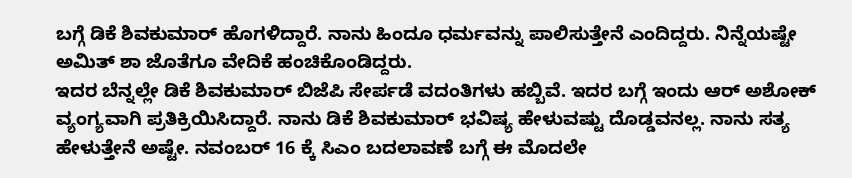ಬಗ್ಗೆ ಡಿಕೆ ಶಿವಕುಮಾರ್ ಹೊಗಳಿದ್ದಾರೆ. ನಾನು ಹಿಂದೂ ಧರ್ಮವನ್ನು ಪಾಲಿಸುತ್ತೇನೆ ಎಂದಿದ್ದರು. ನಿನ್ನೆಯಷ್ಟೇ ಅಮಿತ್ ಶಾ ಜೊತೆಗೂ ವೇದಿಕೆ ಹಂಚಿಕೊಂಡಿದ್ದರು.
ಇದರ ಬೆನ್ನಲ್ಲೇ ಡಿಕೆ ಶಿವಕುಮಾರ್ ಬಿಜೆಪಿ ಸೇರ್ಪಡೆ ವದಂತಿಗಳು ಹಬ್ಬಿವೆ. ಇದರ ಬಗ್ಗೆ ಇಂದು ಆರ್ ಅಶೋಕ್ ವ್ಯಂಗ್ಯವಾಗಿ ಪ್ರತಿಕ್ರಿಯಿಸಿದ್ದಾರೆ. ನಾನು ಡಿಕೆ ಶಿವಕುಮಾರ್ ಭವಿಷ್ಯ ಹೇಳುವಷ್ಟು ದೊಡ್ಡವನಲ್ಲ. ನಾನು ಸತ್ಯ ಹೇಳುತ್ತೇನೆ ಅಷ್ಟೇ. ನವಂಬರ್ 16 ಕ್ಕೆ ಸಿಎಂ ಬದಲಾವಣೆ ಬಗ್ಗೆ ಈ ಮೊದಲೇ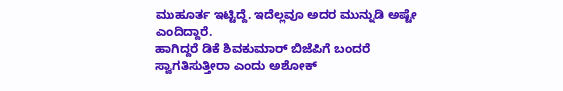ಮುಹೂರ್ತ ಇಟ್ಟಿದ್ದೆ. ಇದೆಲ್ಲವೂ ಅದರ ಮುನ್ನುಡಿ ಅಷ್ಟೇ ಎಂದಿದ್ದಾರೆ.
ಹಾಗಿದ್ದರೆ ಡಿಕೆ ಶಿವಕುಮಾರ್ ಬಿಜೆಪಿಗೆ ಬಂದರೆ ಸ್ವಾಗತಿಸುತ್ತೀರಾ ಎಂದು ಅಶೋಕ್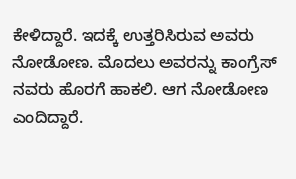ಕೇಳಿದ್ದಾರೆ. ಇದಕ್ಕೆ ಉತ್ತರಿಸಿರುವ ಅವರು ನೋಡೋಣ. ಮೊದಲು ಅವರನ್ನು ಕಾಂಗ್ರೆಸ್ ನವರು ಹೊರಗೆ ಹಾಕಲಿ. ಆಗ ನೋಡೋಣ ಎಂದಿದ್ದಾರೆ.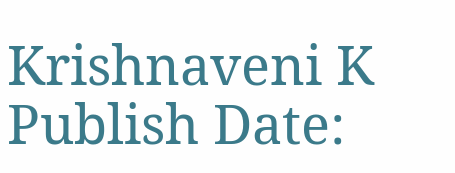Krishnaveni K
Publish Date: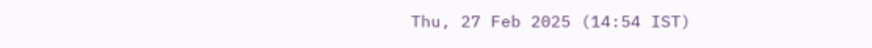Thu, 27 Feb 2025 (14:54 IST)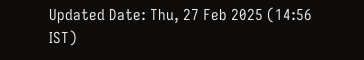Updated Date: Thu, 27 Feb 2025 (14:56 IST)